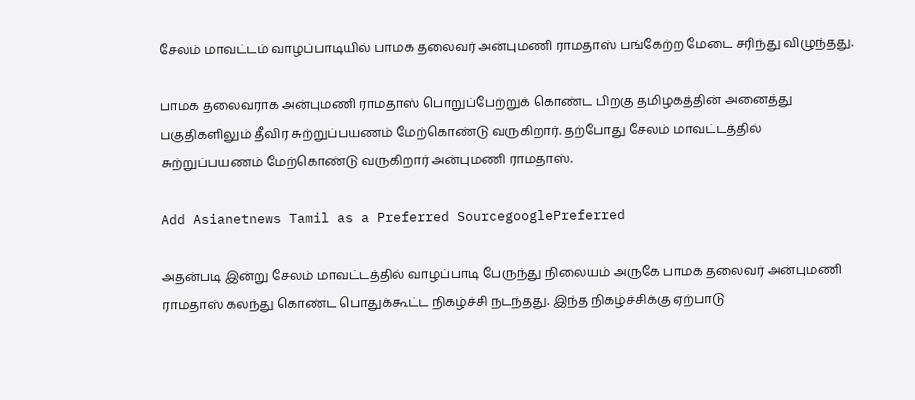சேலம் மாவட்டம் வாழப்பாடியில் பாமக தலைவர் அன்புமணி ராமதாஸ் பங்கேற்ற மேடை சரிந்து விழுந்தது.

பாமக தலைவராக அன்புமணி ராமதாஸ் பொறுப்பேற்றுக் கொண்ட பிறகு தமிழகத்தின் அனைத்து பகுதிகளிலும் தீவிர சுற்றுப்பயணம் மேற்கொண்டு வருகிறார். தற்போது சேலம் மாவட்டத்தில் சுற்றுப்பயணம் மேற்கொண்டு வருகிறார் அன்புமணி ராமதாஸ்.

Add Asianetnews Tamil as a Preferred SourcegooglePreferred

அதன்படி இன்று சேலம் மாவட்டத்தில் வாழப்பாடி பேருந்து நிலையம் அருகே பாமக தலைவர் அன்புமணி ராமதாஸ் கலந்து கொண்ட பொதுக்கூட்ட நிகழ்ச்சி நடந்தது. இந்த நிகழ்ச்சிக்கு ஏற்பாடு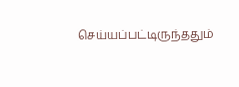செய்யப்பட்டிருந்ததும்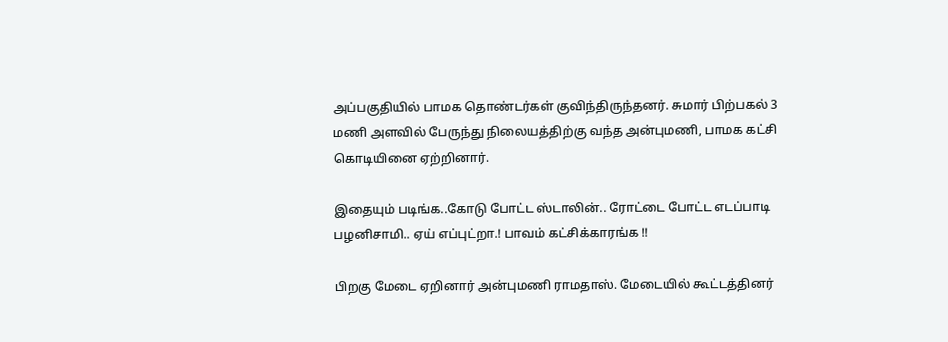அப்பகுதியில் பாமக தொண்டர்கள் குவிந்திருந்தனர். சுமார் பிற்பகல் 3 மணி அளவில் பேருந்து நிலையத்திற்கு வந்த அன்புமணி, பாமக கட்சி கொடியினை ஏற்றினார்.

இதையும் படிங்க..கோடு போட்ட ஸ்டாலின்.. ரோட்டை போட்ட எடப்பாடி பழனிசாமி.. ஏய் எப்புட்றா.! பாவம் கட்சிக்காரங்க !!

பிறகு மேடை ஏறினார் அன்புமணி ராமதாஸ். மேடையில் கூட்டத்தினர்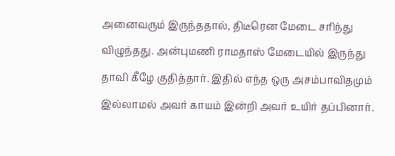அனைவரும் இருந்ததால், திடீரென மேடை சரிந்து விழுந்தது. அன்புமணி ராமதாஸ் மேடையில் இருந்து தாவி கீழே குதித்தார். இதில் எந்த ஒரு அசம்பாவிதமும் இல்லாமல் அவர் காயம் இன்றி அவர் உயிர் தப்பினார்.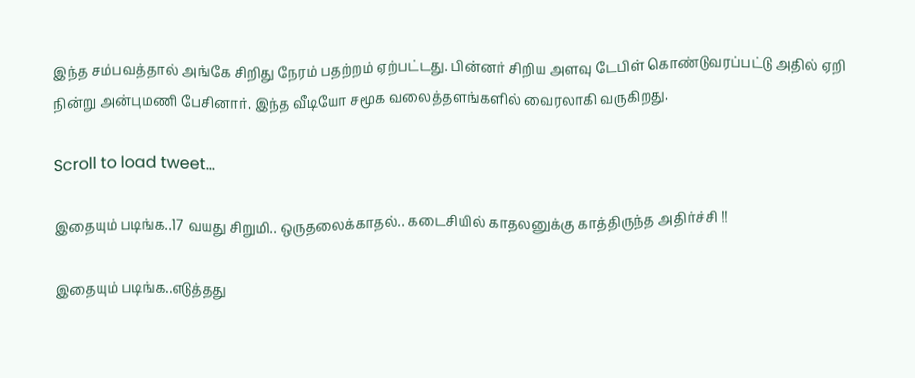இந்த சம்பவத்தால் அங்கே சிறிது நேரம் பதற்றம் ஏற்பட்டது. பின்னர் சிறிய அளவு டேபிள் கொண்டுவரப்பட்டு அதில் ஏறி நின்று அன்புமணி பேசினார். இந்த வீடியோ சமூக வலைத்தளங்களில் வைரலாகி வருகிறது.

Scroll to load tweet…

இதையும் படிங்க..17 வயது சிறுமி.. ஒருதலைக்காதல்.. கடைசியில் காதலனுக்கு காத்திருந்த அதிர்ச்சி !!

இதையும் படிங்க..எடுத்தது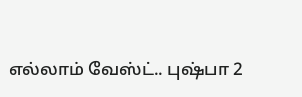எல்லாம் வேஸ்ட்.. புஷ்பா 2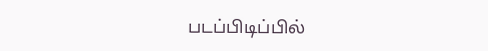படப்பிடிப்பில்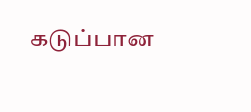கடுப்பான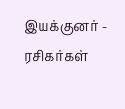இயக்குனர் - ரசிகர்கள்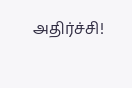அதிர்ச்சி!